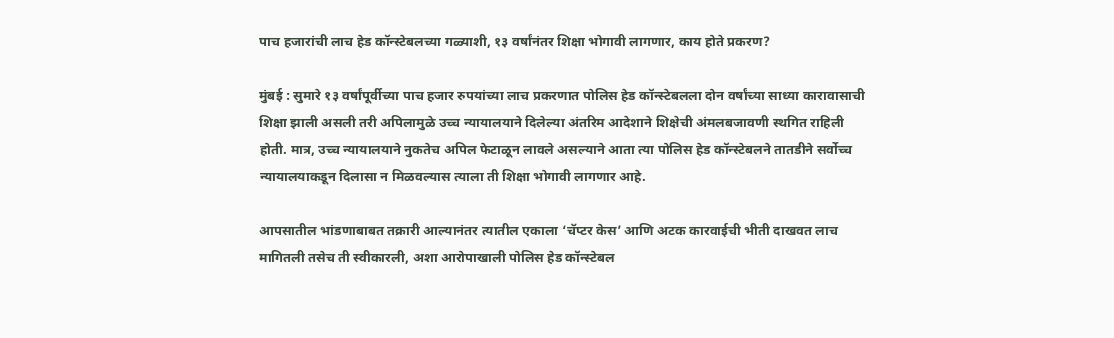पाच हजारांची लाच हेड कॉन्स्टेबलच्या गळ्याशी, १३ वर्षांनंतर शिक्षा भोगावी लागणार, काय होते प्रकरण?

मुंबई : सुमारे १३ वर्षांपूर्वीच्या पाच हजार रुपयांच्या लाच प्रकरणात पोलिस हेड कॉन्स्टेबलला दोन वर्षांच्या साध्या कारावासाची शिक्षा झाली असली तरी अपिलामुळे उच्च न्यायालयाने दिलेल्या अंतरिम आदेशाने शिक्षेची अंमलबजावणी स्थगित राहिली होती. मात्र, उच्च न्यायालयाने नुकतेच अपिल फेटाळून लावले असल्याने आता त्या पोलिस हेड कॉन्स्टेबलने तातडीने सर्वोच्च न्यायालयाकडून दिलासा न मिळवल्यास त्याला ती शिक्षा भोगावी लागणार आहे.

आपसातील भांडणाबाबत तक्रारी आल्यानंतर त्यातील एकाला ‘चॅप्टर केस’ आणि अटक कारवाईची भीती दाखवत लाच मागितली तसेच ती स्वीकारली, अशा आरोपाखाली पोलिस हेड कॉन्स्टेबल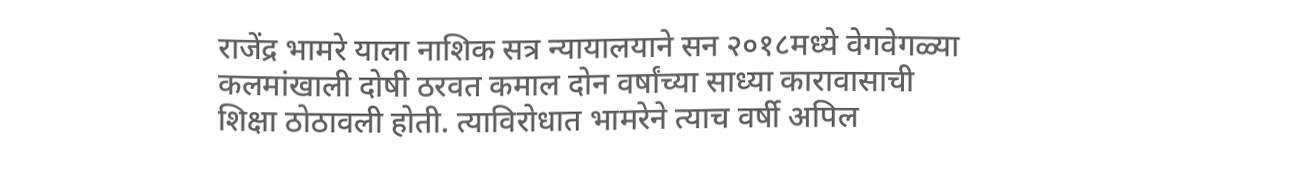राजेंद्र भामरे याला नाशिक सत्र न्यायालयाने सन २०१८मध्ये वेगवेगळ्या कलमांखाली दोषी ठरवत कमाल दोन वर्षांच्या साध्या कारावासाची शिक्षा ठोठावली होती. त्याविरोधात भामरेने त्याच वर्षी अपिल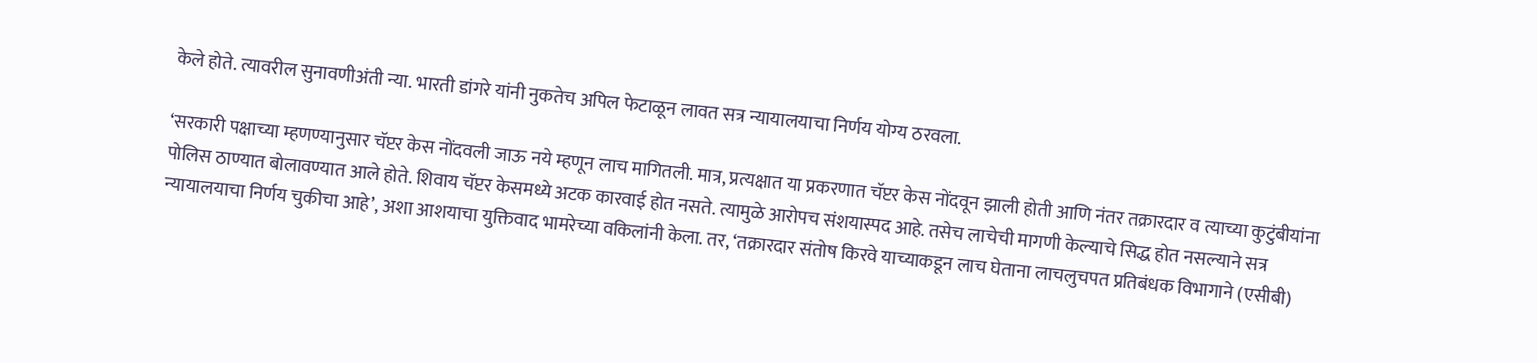केले होते. त्यावरील सुनावणीअंती न्या. भारती डांगरे यांनी नुकतेच अपिल फेटाळून लावत सत्र न्यायालयाचा निर्णय योग्य ठरवला.

‘सरकारी पक्षाच्या म्हणण्यानुसार चॅप्टर केस नोंदवली जाऊ नये म्हणून लाच मागितली. मात्र, प्रत्यक्षात या प्रकरणात चॅप्टर केस नोंदवून झाली होती आणि नंतर तक्रारदार व त्याच्या कुटुंबीयांना पोलिस ठाण्यात बोलावण्यात आले होते. शिवाय चॅप्टर केसमध्ये अटक कारवाई होत नसते. त्यामुळे आरोपच संशयास्पद आहे. तसेच लाचेची मागणी केल्याचे सिद्ध होत नसल्याने सत्र न्यायालयाचा निर्णय चुकीचा आहे’, अशा आशयाचा युक्तिवाद भामरेच्या वकिलांनी केला. तर, ‘तक्रारदार संतोष किरवे याच्याकडून लाच घेताना लाचलुचपत प्रतिबंधक विभागाने (एसीबी)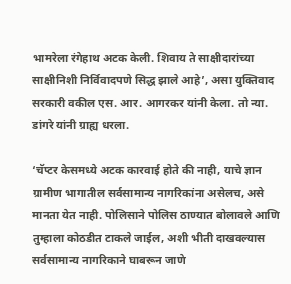भामरेला रंगेहाथ अटक केली. शिवाय ते साक्षीदारांच्या साक्षीनिशी निर्विवादपणे सिद्ध झाले आहे’, असा युक्तिवाद सरकारी वकील एस. आर. आगरकर यांनी केला. तो न्या. डांगरे यांनी ग्राह्य धरला.

‘चॅप्टर केसमध्ये अटक कारवाई होते की नाही, याचे ज्ञान ग्रामीण भागातील सर्वसामान्य नागरिकांना असेलच, असे मानता येत नाही. पोलिसाने पोलिस ठाण्यात बोलावले आणि तुम्हाला कोठडीत टाकले जाईल, अशी भीती दाखवल्यास सर्वसामान्य नागरिकाने घाबरून जाणे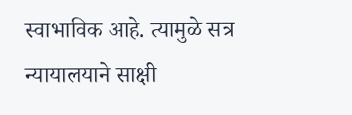स्वाभाविक आहे. त्यामुळे सत्र न्यायालयाने साक्षी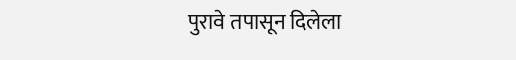पुरावे तपासून दिलेला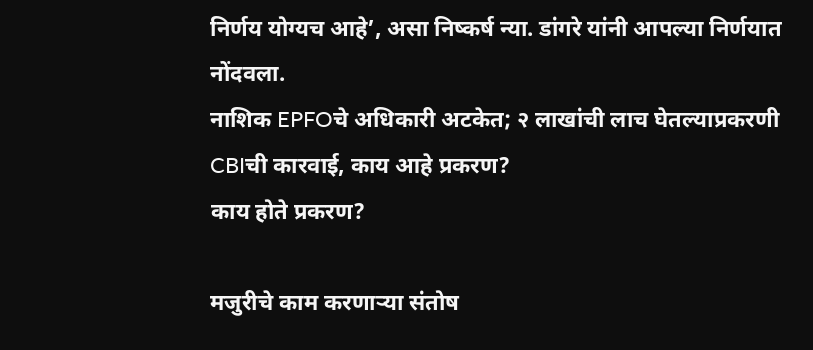निर्णय योग्यच आहे’, असा निष्कर्ष न्या. डांगरे यांनी आपल्या निर्णयात नोंदवला.
नाशिक EPFOचे अधिकारी अटकेत; २ लाखांची लाच घेतल्याप्रकरणी CBIची कारवाई, काय आहे प्रकरण?
काय होते प्रकरण?

मजुरीचे काम करणाऱ्या संतोष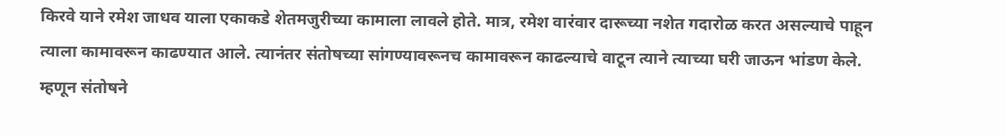किरवे याने रमेश जाधव याला एकाकडे शेतमजुरीच्या कामाला लावले होते. मात्र, रमेश वारंवार दारूच्या नशेत गदारोळ करत असल्याचे पाहून त्याला कामावरून काढण्यात आले. त्यानंतर संतोषच्या सांगण्यावरूनच कामावरून काढल्याचे वाटून त्याने त्याच्या घरी जाऊन भांडण केले. म्हणून संतोषने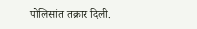पोलिसांत तक्रार दिली.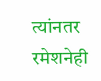त्यांनतर रमेशनेही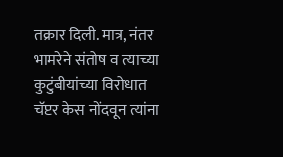तक्रार दिली. मात्र, नंतर भामरेने संतोष व त्याच्या कुटुंबीयांच्या विरोधात चॅप्टर केस नोंदवून त्यांना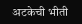अटकेची भीती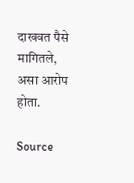दाखवत पैसे मागितले, असा आरोप होता.

Source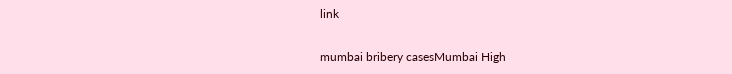link

mumbai bribery casesMumbai High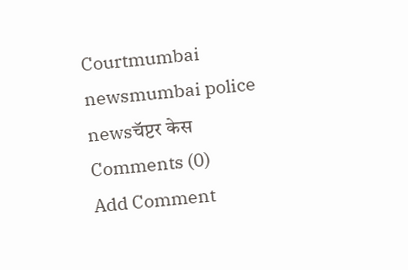Courtmumbai newsmumbai police newsचॅप्टर केस
Comments (0)
Add Comment